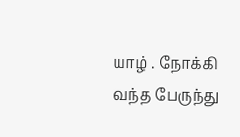யாழ் . நோக்கி வந்த பேருந்து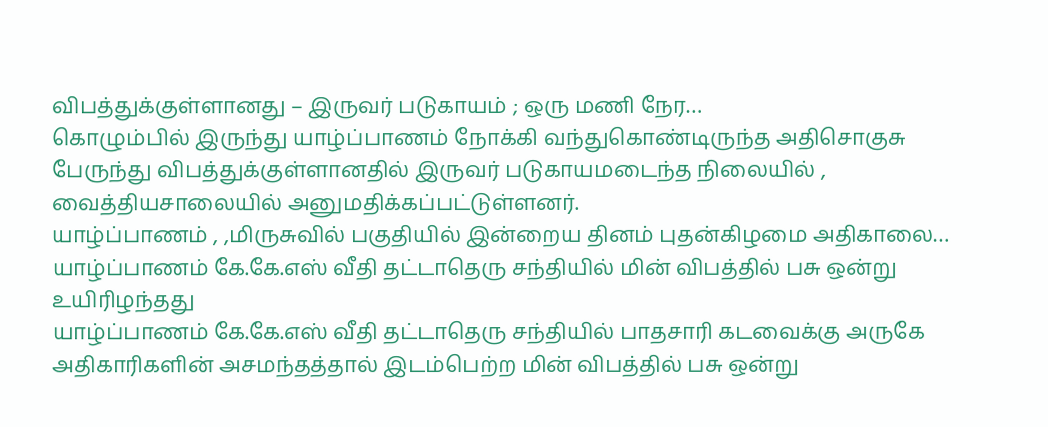விபத்துக்குள்ளானது – இருவர் படுகாயம் ; ஒரு மணி நேர…
கொழும்பில் இருந்து யாழ்ப்பாணம் நோக்கி வந்துகொண்டிருந்த அதிசொகுசு பேருந்து விபத்துக்குள்ளானதில் இருவர் படுகாயமடைந்த நிலையில் , வைத்தியசாலையில் அனுமதிக்கப்பட்டுள்ளனர்.
யாழ்ப்பாணம் , ,மிருசுவில் பகுதியில் இன்றைய தினம் புதன்கிழமை அதிகாலை…
யாழ்ப்பாணம் கே.கே.எஸ் வீதி தட்டாதெரு சந்தியில் மின் விபத்தில் பசு ஒன்று உயிரிழந்தது
யாழ்ப்பாணம் கே.கே.எஸ் வீதி தட்டாதெரு சந்தியில் பாதசாரி கடவைக்கு அருகே அதிகாரிகளின் அசமந்தத்தால் இடம்பெற்ற மின் விபத்தில் பசு ஒன்று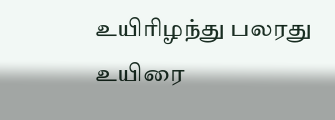உயிரிழந்து பலரது உயிரை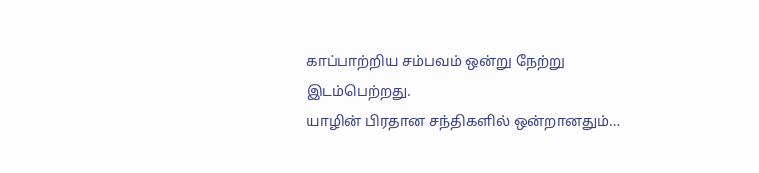காப்பாற்றிய சம்பவம் ஒன்று நேற்று இடம்பெற்றது.
யாழின் பிரதான சந்திகளில் ஒன்றானதும்…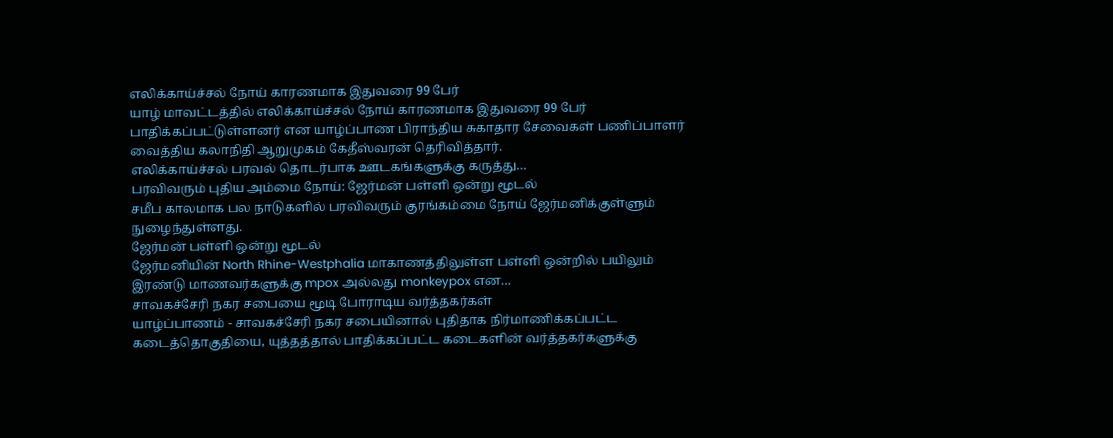எலிக்காய்ச்சல் நோய் காரணமாக இதுவரை 99 பேர்
யாழ் மாவட்டத்தில் எலிக்காய்ச்சல் நோய் காரணமாக இதுவரை 99 பேர் பாதிக்கப்பட்டுள்ளனர் என யாழ்ப்பாண பிராந்திய சுகாதார சேவைகள் பணிப்பாளர் வைத்திய கலாநிதி ஆறுமுகம் கேதீஸ்வரன் தெரிவித்தார்.
எலிக்காய்ச்சல் பரவல் தொடர்பாக ஊடகங்களுக்கு கருத்து…
பரவிவரும் புதிய அம்மை நோய்: ஜேர்மன் பள்ளி ஒன்று மூடல்
சமீப காலமாக பல நாடுகளில் பரவிவரும் குரங்கம்மை நோய் ஜேர்மனிக்குள்ளும் நுழைந்துள்ளது.
ஜேர்மன் பள்ளி ஒன்று மூடல்
ஜேர்மனியின் North Rhine-Westphalia மாகாணத்திலுள்ள பள்ளி ஒன்றில் பயிலும் இரண்டு மாணவர்களுக்கு mpox அல்லது monkeypox என…
சாவகச்சேரி நகர சபையை மூடி போராடிய வர்த்தகர்கள்
யாழ்ப்பாணம் - சாவகச்சேரி நகர சபையினால் புதிதாக நிர்மாணிக்கப்பட்ட கடைத்தொகுதியை, யுத்தத்தால் பாதிக்கப்பட்ட கடைகளின் வர்த்தகர்களுக்கு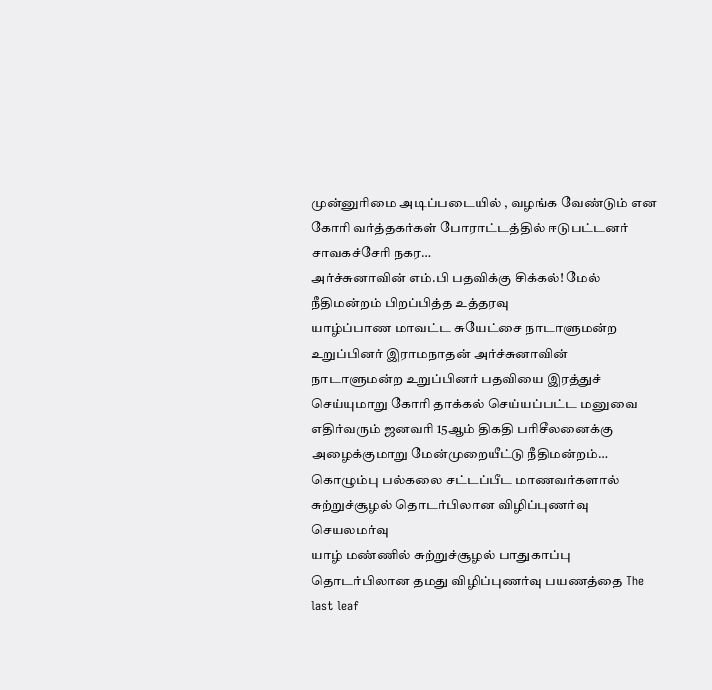முன்னுரிமை அடிப்படையில் , வழங்க வேண்டும் என கோரி வர்த்தகர்கள் போராட்டத்தில் ஈடுபட்டனர்
சாவகச்சேரி நகர…
அர்ச்சுனாவின் எம்.பி பதவிக்கு சிக்கல்! மேல் நீதிமன்றம் பிறப்பித்த உத்தரவு
யாழ்ப்பாண மாவட்ட சுயேட்சை நாடாளுமன்ற உறுப்பினர் இராமநாதன் அர்ச்சுனாவின் நாடாளுமன்ற உறுப்பினர் பதவியை இரத்துச் செய்யுமாறு கோரி தாக்கல் செய்யப்பட்ட மனுவை எதிர்வரும் ஜனவரி 15ஆம் திகதி பரிசீலனைக்கு அழைக்குமாறு மேன்முறையீட்டு நீதிமன்றம்…
கொழும்பு பல்கலை சட்டப்பீட மாணவர்களால் சுற்றுச்சூழல் தொடர்பிலான விழிப்புணர்வு செயலமர்வு
யாழ் மண்ணில் சுற்றுச்சூழல் பாதுகாப்பு தொடர்பிலான தமது விழிப்புணர்வு பயணத்தை The last leaf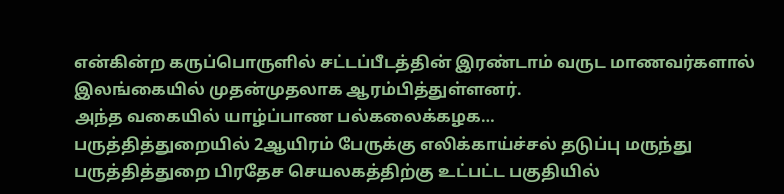என்கின்ற கருப்பொருளில் சட்டப்பீடத்தின் இரண்டாம் வருட மாணவர்களால் இலங்கையில் முதன்முதலாக ஆரம்பித்துள்ளனர்.
அந்த வகையில் யாழ்ப்பாண பல்கலைக்கழக…
பருத்தித்துறையில் 2ஆயிரம் பேருக்கு எலிக்காய்ச்சல் தடுப்பு மருந்து
பருத்தித்துறை பிரதேச செயலகத்திற்கு உட்பட்ட பகுதியில்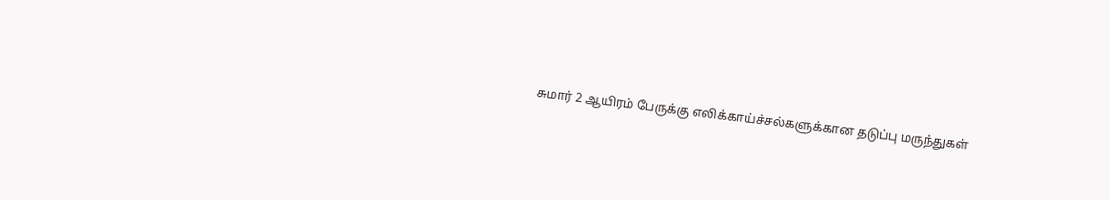சுமார் 2 ஆயிரம் பேருக்கு எலிக்காய்ச்சல்களுக்கான தடுப்பு மருந்துகள்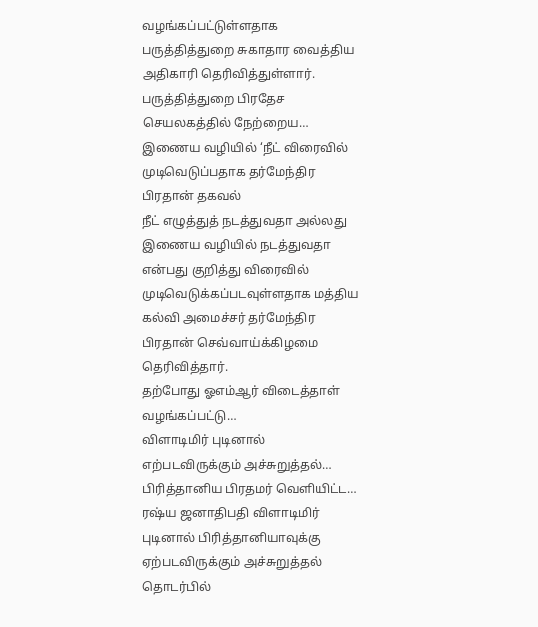வழங்கப்பட்டுள்ளதாக பருத்தித்துறை சுகாதார வைத்திய அதிகாரி தெரிவித்துள்ளார்.
பருத்தித்துறை பிரதேச செயலகத்தில் நேற்றைய…
இணைய வழியில் ‘நீட் விரைவில் முடிவெடுப்பதாக தர்மேந்திர பிரதான் தகவல்
நீட் எழுத்துத் நடத்துவதா அல்லது இணைய வழியில் நடத்துவதா என்பது குறித்து விரைவில் முடிவெடுக்கப்படவுள்ளதாக மத்திய கல்வி அமைச்சர் தர்மேந்திர பிரதான் செவ்வாய்க்கிழமை தெரிவித்தார்.
தற்போது ஓஎம்ஆர் விடைத்தாள் வழங்கப்பட்டு…
விளாடிமிர் புடினால் எற்படவிருக்கும் அச்சுறுத்தல்… பிரித்தானிய பிரதமர் வெளியிட்ட…
ரஷ்ய ஜனாதிபதி விளாடிமிர் புடினால் பிரித்தானியாவுக்கு ஏற்படவிருக்கும் அச்சுறுத்தல் தொடர்பில்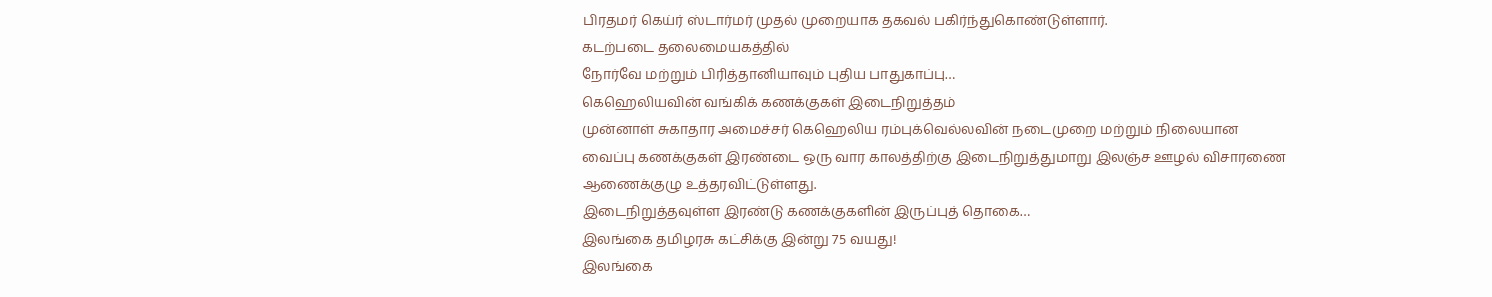பிரதமர் கெய்ர் ஸ்டார்மர் முதல் முறையாக தகவல் பகிர்ந்துகொண்டுள்ளார்.
கடற்படை தலைமையகத்தில்
நோர்வே மற்றும் பிரித்தானியாவும் புதிய பாதுகாப்பு…
கெஹெலியவின் வங்கிக் கணக்குகள் இடைநிறுத்தம்
முன்னாள் சுகாதார அமைச்சர் கெஹெலிய ரம்புக்வெல்லவின் நடைமுறை மற்றும் நிலையான வைப்பு கணக்குகள் இரண்டை ஒரு வார காலத்திற்கு இடைநிறுத்துமாறு இலஞ்ச ஊழல் விசாரணை ஆணைக்குழு உத்தரவிட்டுள்ளது.
இடைநிறுத்தவுள்ள இரண்டு கணக்குகளின் இருப்புத் தொகை…
இலங்கை தமிழரசு கட்சிக்கு இன்று 75 வயது!
இலங்கை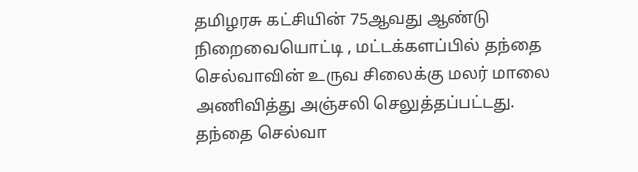தமிழரசு கட்சியின் 75ஆவது ஆண்டு நிறைவையொட்டி , மட்டக்களப்பில் தந்தை செல்வாவின் உருவ சிலைக்கு மலர் மாலை அணிவித்து அஞ்சலி செலுத்தப்பட்டது.
தந்தை செல்வா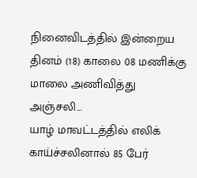நினைவிடத்தில் இன்றைய தினம் (18) காலை 08 மணிக்கு மாலை அணிவித்து அஞ்சலி…
யாழ் மாவட்டத்தில் எலிக் காய்ச்சலினால் 85 பேர்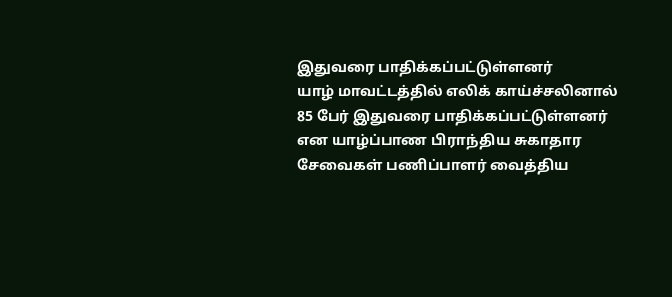இதுவரை பாதிக்கப்பட்டுள்ளனர்
யாழ் மாவட்டத்தில் எலிக் காய்ச்சலினால் 85 பேர் இதுவரை பாதிக்கப்பட்டுள்ளனர் என யாழ்ப்பாண பிராந்திய சுகாதார சேவைகள் பணிப்பாளர் வைத்திய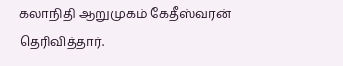கலாநிதி ஆறுமுகம் கேதீஸ்வரன் தெரிவித்தார்.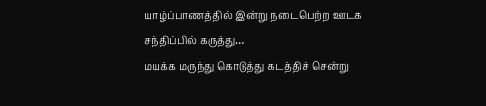யாழ்ப்பாணத்தில் இன்று நடைபெற்ற ஊடக சந்திப்பில் கருத்து…
மயக்க மருந்து கொடுத்து கடத்திச் சென்று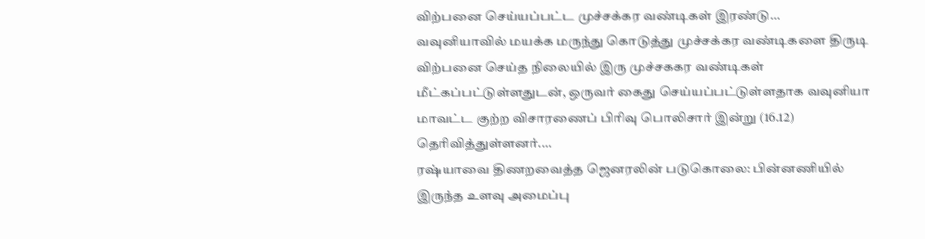விற்பனை செய்யப்பட்ட முச்சக்கர வண்டிகள் இரண்டு…
வவுனியாவில் மயக்க மருந்து கொடுத்து முச்சக்கர வண்டிகளை திருடி விற்பனை செய்த நிலையில் இரு முச்சககர வண்டிகள் மீட்கப்பட்டுள்ளதுடன், ஒருவர் கைது செய்யப்பட்டுள்ளதாக வவுனியா மாவட்ட குற்ற விசாரணைப் பிரிவு பொலிசார் இன்று (16.12) தெரிவித்துள்ளனர்.…
ரஷ்யாவை திணறவைத்த ஜெனரலின் படுகொலை: பின்னணியில் இருந்த உளவு அமைப்பு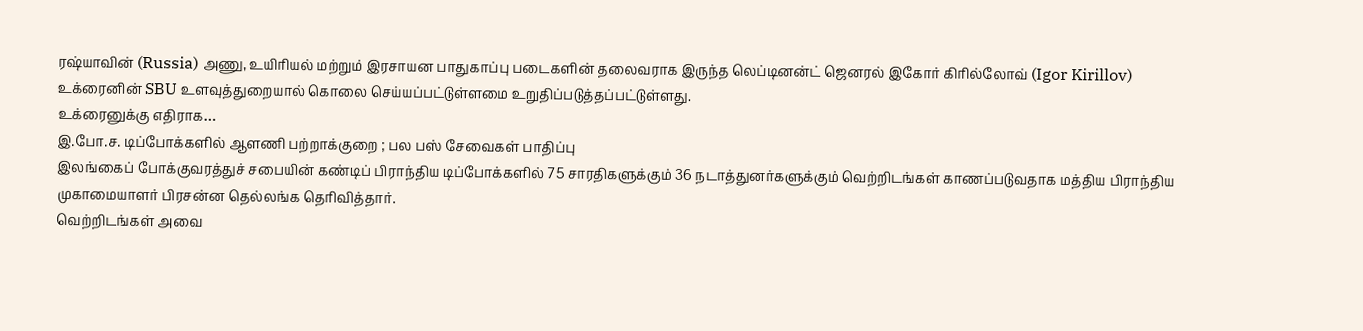ரஷ்யாவின் (Russia) அணு, உயிரியல் மற்றும் இரசாயன பாதுகாப்பு படைகளின் தலைவராக இருந்த லெப்டினன்ட் ஜெனரல் இகோர் கிரில்லோவ் (Igor Kirillov) உக்ரைனின் SBU உளவுத்துறையால் கொலை செய்யப்பட்டுள்ளமை உறுதிப்படுத்தப்பட்டுள்ளது.
உக்ரைனுக்கு எதிராக…
இ.போ.ச. டிப்போக்களில் ஆளணி பற்றாக்குறை ; பல பஸ் சேவைகள் பாதிப்பு
இலங்கைப் போக்குவரத்துச் சபையின் கண்டிப் பிராந்திய டிப்போக்களில் 75 சாரதிகளுக்கும் 36 நடாத்துனர்களுக்கும் வெற்றிடங்கள் காணப்படுவதாக மத்திய பிராந்திய முகாமையாளர் பிரசன்ன தெல்லங்க தெரிவித்தார்.
வெற்றிடங்கள் அவை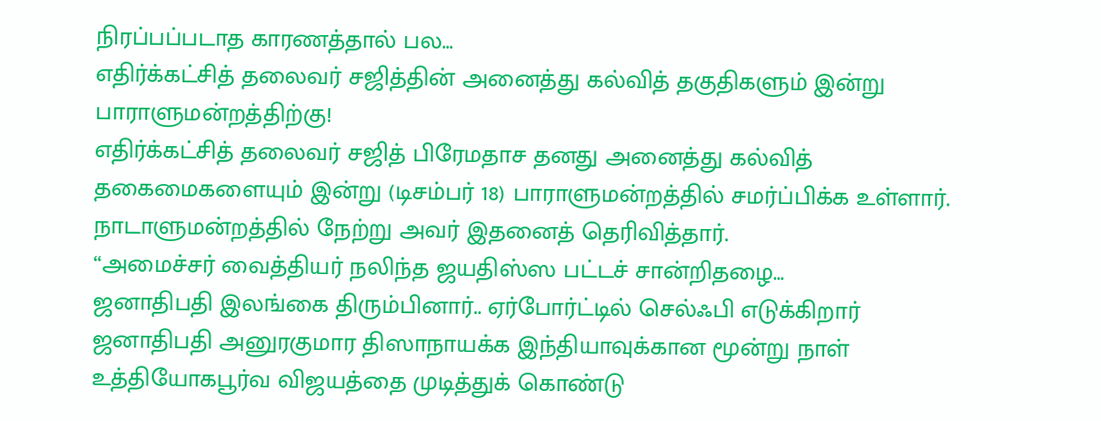நிரப்பப்படாத காரணத்தால் பல…
எதிர்க்கட்சித் தலைவர் சஜித்தின் அனைத்து கல்வித் தகுதிகளும் இன்று பாராளுமன்றத்திற்கு!
எதிர்க்கட்சித் தலைவர் சஜித் பிரேமதாச தனது அனைத்து கல்வித் தகைமைகளையும் இன்று (டிசம்பர் 18) பாராளுமன்றத்தில் சமர்ப்பிக்க உள்ளார்.
நாடாளுமன்றத்தில் நேற்று அவர் இதனைத் தெரிவித்தார்.
“அமைச்சர் வைத்தியர் நலிந்த ஜயதிஸ்ஸ பட்டச் சான்றிதழை…
ஜனாதிபதி இலங்கை திரும்பினார்.. ஏர்போர்ட்டில் செல்ஃபி எடுக்கிறார்
ஜனாதிபதி அனுரகுமார திஸாநாயக்க இந்தியாவுக்கான மூன்று நாள் உத்தியோகபூர்வ விஜயத்தை முடித்துக் கொண்டு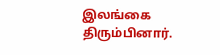இலங்கை திரும்பினார்.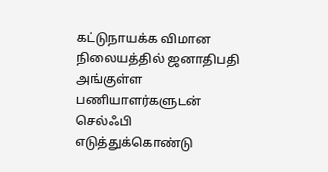கட்டுநாயக்க விமான நிலையத்தில் ஜனாதிபதி அங்குள்ள பணியாளர்களுடன் செல்ஃபி எடுத்துக்கொண்டு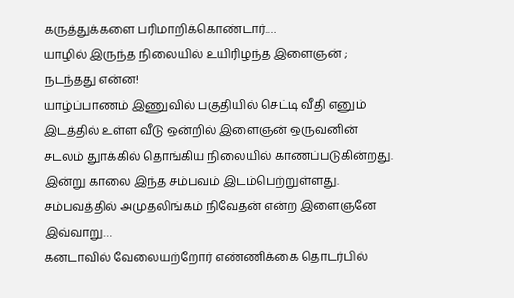கருத்துக்களை பரிமாறிக்கொண்டார்.…
யாழில் இருந்த நிலையில் உயிரிழந்த இளைஞன் ; நடந்தது என்ன!
யாழ்ப்பாணம் இணுவில் பகுதியில் செட்டி வீதி எனும் இடத்தில் உள்ள வீடு ஒன்றில் இளைஞன் ஒருவனின் சடலம் துாக்கில் தொங்கிய நிலையில் காணப்படுகின்றது.
இன்று காலை இந்த சம்பவம் இடம்பெற்றுள்ளது. சம்பவத்தில் அமுதலிங்கம் நிவேதன் என்ற இளைஞனே இவ்வாறு…
கனடாவில் வேலையற்றோர் எண்ணிக்கை தொடர்பில்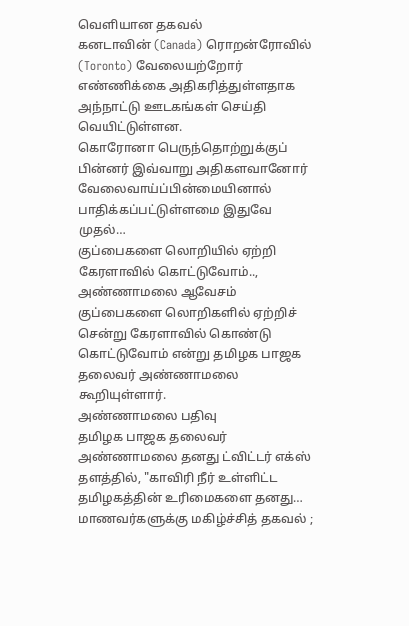வெளியான தகவல்
கனடாவின் (Canada) ரொறன்ரோவில் (Toronto) வேலையற்றோர் எண்ணிக்கை அதிகரித்துள்ளதாக அந்நாட்டு ஊடகங்கள் செய்தி வெயிட்டுள்ளன.
கொரோனா பெருந்தொற்றுக்குப் பின்னர் இவ்வாறு அதிகளவானோர் வேலைவாய்ப்பின்மையினால் பாதிக்கப்பட்டுள்ளமை இதுவே முதல்…
குப்பைகளை லொறியில் ஏற்றி கேரளாவில் கொட்டுவோம்.., அண்ணாமலை ஆவேசம்
குப்பைகளை லொறிகளில் ஏற்றிச் சென்று கேரளாவில் கொண்டு கொட்டுவோம் என்று தமிழக பாஜக தலைவர் அண்ணாமலை கூறியுள்ளார்.
அண்ணாமலை பதிவு
தமிழக பாஜக தலைவர் அண்ணாமலை தனது ட்விட்டர் எக்ஸ் தளத்தில், "காவிரி நீர் உள்ளிட்ட தமிழகத்தின் உரிமைகளை தனது…
மாணவர்களுக்கு மகிழ்ச்சித் தகவல் ;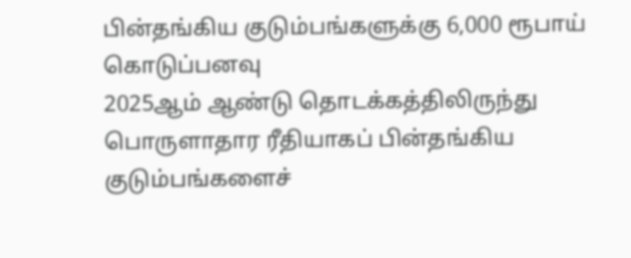பின்தங்கிய குடும்பங்களுக்கு 6,000 ரூபாய் கொடுப்பனவு
2025ஆம் ஆண்டு தொடக்கத்திலிருந்து பொருளாதார ரீதியாகப் பின்தங்கிய குடும்பங்களைச்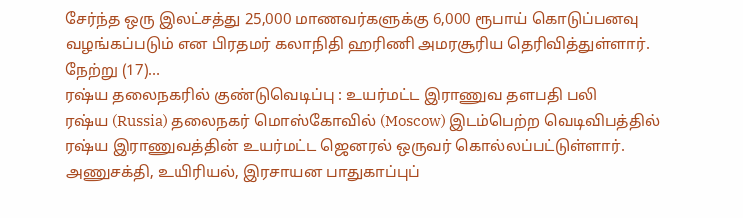சேர்ந்த ஒரு இலட்சத்து 25,000 மாணவர்களுக்கு 6,000 ரூபாய் கொடுப்பனவு வழங்கப்படும் என பிரதமர் கலாநிதி ஹரிணி அமரசூரிய தெரிவித்துள்ளார்.
நேற்று (17)…
ரஷ்ய தலைநகரில் குண்டுவெடிப்பு : உயர்மட்ட இராணுவ தளபதி பலி
ரஷ்ய (Russia) தலைநகர் மொஸ்கோவில் (Moscow) இடம்பெற்ற வெடிவிபத்தில் ரஷ்ய இராணுவத்தின் உயர்மட்ட ஜெனரல் ஒருவர் கொல்லப்பட்டுள்ளார்.
அணுசக்தி, உயிரியல், இரசாயன பாதுகாப்புப்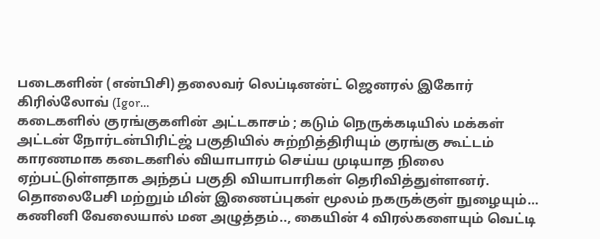படைகளின் (என்பிசி) தலைவர் லெப்டினன்ட் ஜெனரல் இகோர் கிரில்லோவ் (Igor…
கடைகளில் குரங்குகளின் அட்டகாசம் ; கடும் நெருக்கடியில் மக்கள்
அட்டன் நோர்டன்பிரிட்ஜ் பகுதியில் சுற்றித்திரியும் குரங்கு கூட்டம் காரணமாக கடைகளில் வியாபாரம் செய்ய முடியாத நிலை ஏற்பட்டுள்ளதாக அந்தப் பகுதி வியாபாரிகள் தெரிவித்துள்ளனர்.
தொலைபேசி மற்றும் மின் இணைப்புகள் மூலம் நகருக்குள் நுழையும்…
கணினி வேலையால் மன அழுத்தம்.., கையின் 4 விரல்களையும் வெட்டி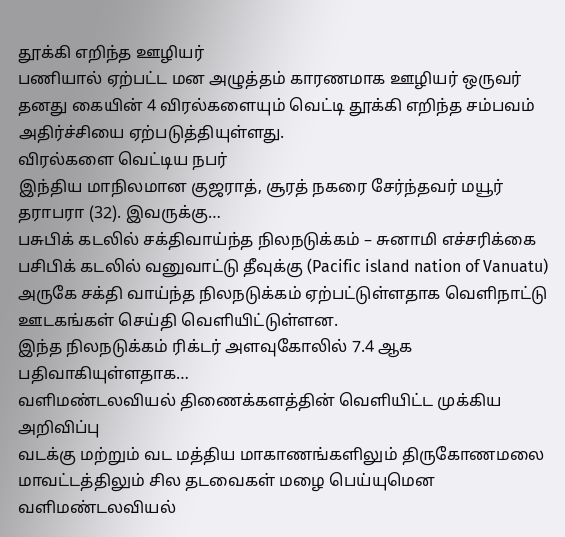தூக்கி எறிந்த ஊழியர்
பணியால் ஏற்பட்ட மன அழுத்தம் காரணமாக ஊழியர் ஒருவர் தனது கையின் 4 விரல்களையும் வெட்டி தூக்கி எறிந்த சம்பவம் அதிர்ச்சியை ஏற்படுத்தியுள்ளது.
விரல்களை வெட்டிய நபர்
இந்திய மாநிலமான குஜராத், சூரத் நகரை சேர்ந்தவர் மயூர் தராபரா (32). இவருக்கு…
பசுபிக் கடலில் சக்திவாய்ந்த நிலநடுக்கம் – சுனாமி எச்சரிக்கை
பசிபிக் கடலில் வனுவாட்டு தீவுக்கு (Pacific island nation of Vanuatu) அருகே சக்தி வாய்ந்த நிலநடுக்கம் ஏற்பட்டுள்ளதாக வெளிநாட்டு ஊடகங்கள் செய்தி வெளியிட்டுள்ளன.
இந்த நிலநடுக்கம் ரிக்டர் அளவுகோலில் 7.4 ஆக பதிவாகியுள்ளதாக…
வளிமண்டலவியல் திணைக்களத்தின் வெளியிட்ட முக்கிய அறிவிப்பு
வடக்கு மற்றும் வட மத்திய மாகாணங்களிலும் திருகோணமலை மாவட்டத்திலும் சில தடவைகள் மழை பெய்யுமென வளிமண்டலவியல்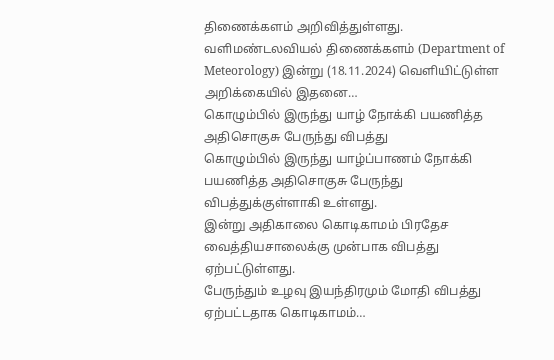திணைக்களம் அறிவித்துள்ளது.
வளிமண்டலவியல் திணைக்களம் (Department of Meteorology) இன்று (18.11.2024) வெளியிட்டுள்ள அறிக்கையில் இதனை…
கொழும்பில் இருந்து யாழ் நோக்கி பயணித்த அதிசொகுசு பேருந்து விபத்து
கொழும்பில் இருந்து யாழ்ப்பாணம் நோக்கி பயணித்த அதிசொகுசு பேருந்து விபத்துக்குள்ளாகி உள்ளது.
இன்று அதிகாலை கொடிகாமம் பிரதேச வைத்தியசாலைக்கு முன்பாக விபத்து ஏற்பட்டுள்ளது.
பேருந்தும் உழவு இயந்திரமும் மோதி விபத்து ஏற்பட்டதாக கொடிகாமம்…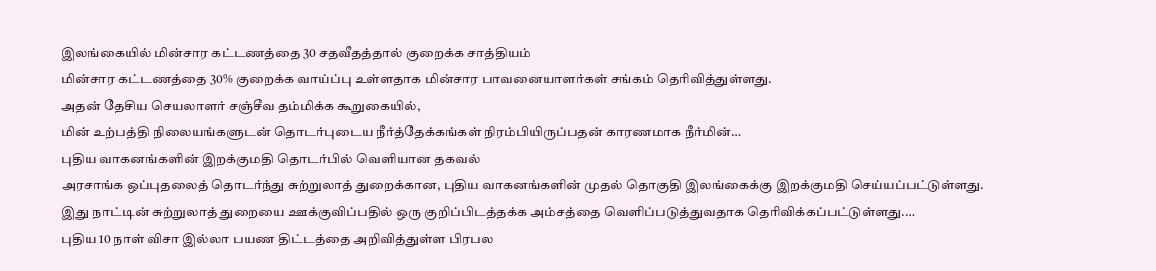இலங்கையில் மின்சார கட்டணத்தை 30 சதவீதத்தால் குறைக்க சாத்தியம்
மின்சார கட்டணத்தை 30% குறைக்க வாய்ப்பு உள்ளதாக மின்சார பாவனையாளர்கள் சங்கம் தெரிவித்துள்ளது.
அதன் தேசிய செயலாளர் சஞ்சீவ தம்மிக்க கூறுகையில்,
மின் உற்பத்தி நிலையங்களுடன் தொடர்புடைய நீர்த்தேக்கங்கள் நிரம்பியிருப்பதன் காரணமாக நீர்மின்…
புதிய வாகனங்களின் இறக்குமதி தொடர்பில் வெளியான தகவல்
அரசாங்க ஒப்புதலைத் தொடர்ந்து சுற்றுலாத் துறைக்கான, புதிய வாகனங்களின் முதல் தொகுதி இலங்கைக்கு இறக்குமதி செய்யப்பட்டுள்ளது.
இது நாட்டின் சுற்றுலாத் துறையை ஊக்குவிப்பதில் ஒரு குறிப்பிடத்தக்க அம்சத்தை வெளிப்படுத்துவதாக தெரிவிக்கப்பட்டுள்ளது.…
புதிய 10 நாள் விசா இல்லா பயண திட்டத்தை அறிவித்துள்ள பிரபல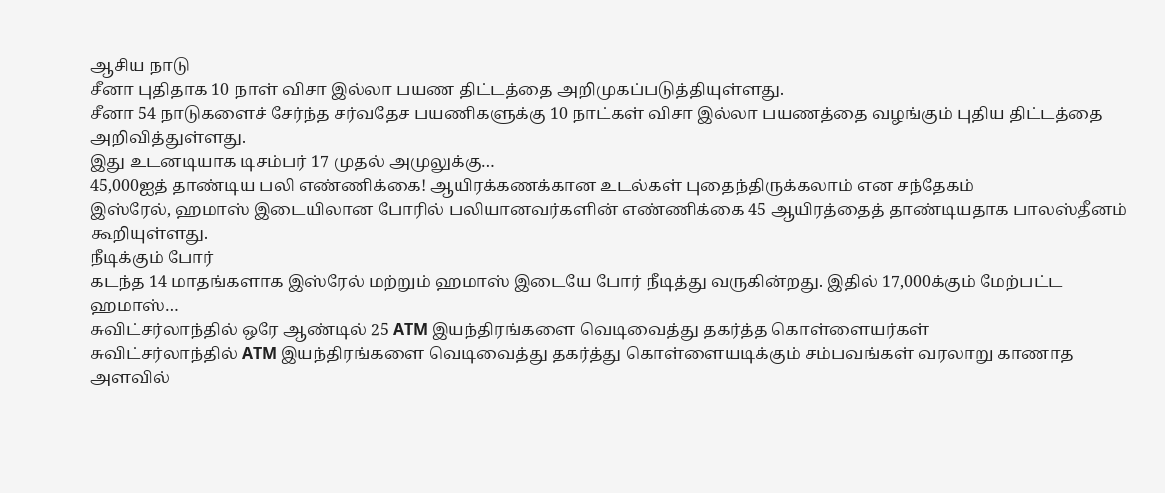ஆசிய நாடு
சீனா புதிதாக 10 நாள் விசா இல்லா பயண திட்டத்தை அறிமுகப்படுத்தியுள்ளது.
சீனா 54 நாடுகளைச் சேர்ந்த சர்வதேச பயணிகளுக்கு 10 நாட்கள் விசா இல்லா பயணத்தை வழங்கும் புதிய திட்டத்தை அறிவித்துள்ளது.
இது உடனடியாக டிசம்பர் 17 முதல் அமுலுக்கு…
45,000ஐத் தாண்டிய பலி எண்ணிக்கை! ஆயிரக்கணக்கான உடல்கள் புதைந்திருக்கலாம் என சந்தேகம்
இஸ்ரேல், ஹமாஸ் இடையிலான போரில் பலியானவர்களின் எண்ணிக்கை 45 ஆயிரத்தைத் தாண்டியதாக பாலஸ்தீனம் கூறியுள்ளது.
நீடிக்கும் போர்
கடந்த 14 மாதங்களாக இஸ்ரேல் மற்றும் ஹமாஸ் இடையே போர் நீடித்து வருகின்றது. இதில் 17,000க்கும் மேற்பட்ட ஹமாஸ்…
சுவிட்சர்லாந்தில் ஒரே ஆண்டில் 25 ATM இயந்திரங்களை வெடிவைத்து தகர்த்த கொள்ளையர்கள்
சுவிட்சர்லாந்தில் ATM இயந்திரங்களை வெடிவைத்து தகர்த்து கொள்ளையடிக்கும் சம்பவங்கள் வரலாறு காணாத அளவில்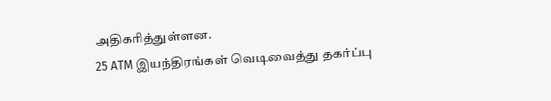அதிகரித்துள்ளன.
25 ATM இயந்திரங்கள் வெடிவைத்து தகர்ப்பு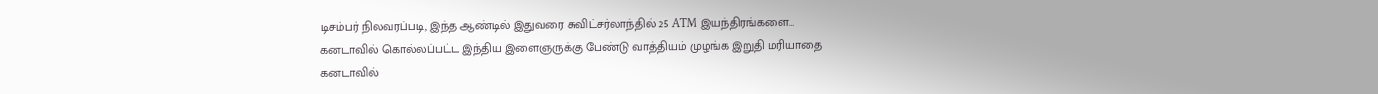டிசம்பர் நிலவரப்படி, இந்த ஆண்டில் இதுவரை சுவிட்சர்லாந்தில் 25 ATM இயந்திரங்களை…
கனடாவில் கொல்லப்பட்ட இந்திய இளைஞருக்கு பேண்டு வாத்தியம் முழங்க இறுதி மரியாதை
கனடாவில்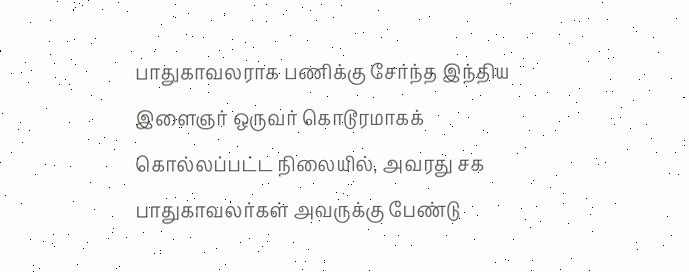பாதுகாவலராக பணிக்கு சேர்ந்த இந்திய இளைஞர் ஒருவர் கொடூரமாகக் கொல்லப்பட்ட நிலையில், அவரது சக பாதுகாவலர்கள் அவருக்கு பேண்டு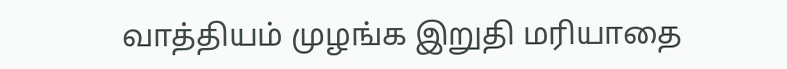வாத்தியம் முழங்க இறுதி மரியாதை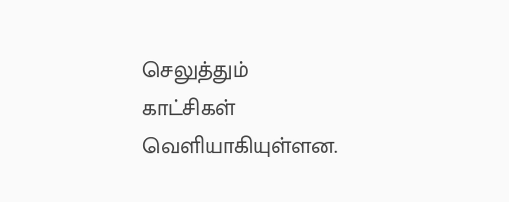செலுத்தும் காட்சிகள் வெளியாகியுள்ளன.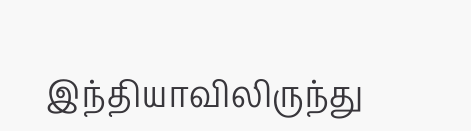இந்தியாவிலிருந்து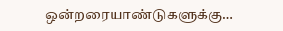ஒன்றரையாண்டுகளுக்கு…